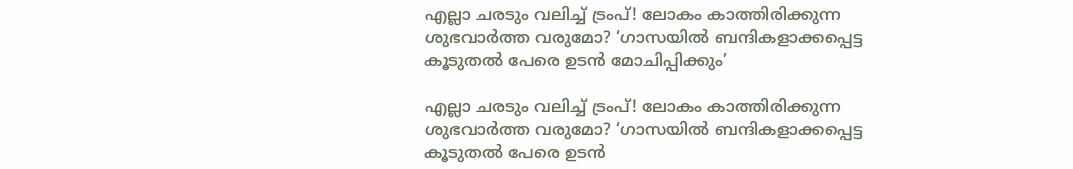എല്ലാ ചരടും വലിച്ച് ട്രംപ്! ലോകം കാത്തിരിക്കുന്ന ശുഭവാർത്ത വരുമോ? ‘ഗാസയിൽ ബന്ദികളാക്കപ്പെട്ട കൂടുതൽ പേരെ ഉടൻ മോചിപ്പിക്കും’

എല്ലാ ചരടും വലിച്ച് ട്രംപ്! ലോകം കാത്തിരിക്കുന്ന ശുഭവാർത്ത വരുമോ? ‘ഗാസയിൽ ബന്ദികളാക്കപ്പെട്ട കൂടുതൽ പേരെ ഉടൻ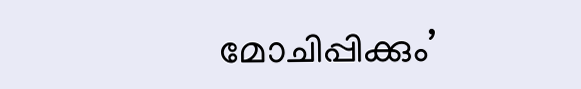മോചിപ്പിക്കും’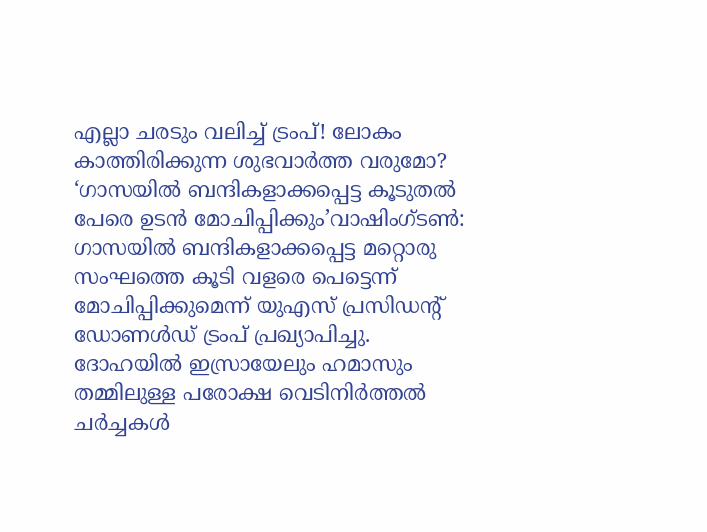എല്ലാ ചരടും വലിച്ച് ട്രംപ്! ലോകം കാത്തിരിക്കുന്ന ശുഭവാർത്ത വരുമോ? ‘ഗാസയിൽ ബന്ദികളാക്കപ്പെട്ട കൂടുതൽ പേരെ ഉടൻ മോചിപ്പിക്കും’വാഷിംഗ്ടൺ: ഗാസയിൽ ബന്ദികളാക്കപ്പെട്ട മറ്റൊരു സംഘത്തെ കൂടി വളരെ പെട്ടെന്ന് മോചിപ്പിക്കുമെന്ന് യുഎസ് പ്രസിഡന്‍റ് ഡോണൾഡ് ട്രംപ് പ്രഖ്യാപിച്ചു. ദോഹയിൽ ഇസ്രായേലും ഹമാസും തമ്മിലുള്ള പരോക്ഷ വെടിനിർത്തൽ ചർച്ചകൾ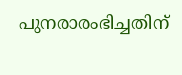പുനരാരംഭിച്ചതിന്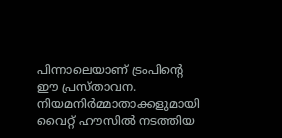പിന്നാലെയാണ് ട്രംപിന്‍റെ ഈ പ്രസ്താവന. നിയമനിർമ്മാതാക്കളുമായി വൈറ്റ് ഹൗസിൽ നടത്തിയ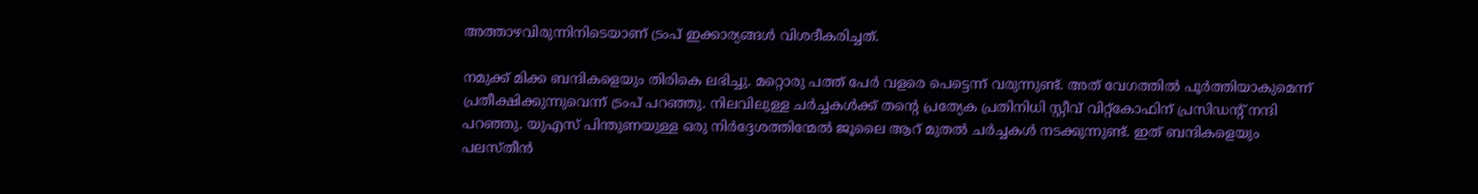അത്താഴവിരുന്നിനിടെയാണ് ട്രംപ് ഇക്കാര്യങ്ങൾ വിശദീകരിച്ചത്.

നമുക്ക് മിക്ക ബന്ദികളെയും തിരികെ ലഭിച്ചു. മറ്റൊരു പത്ത് പേർ വളരെ പെട്ടെന്ന് വരുന്നുണ്ട്. അത് വേഗത്തിൽ പൂർത്തിയാകുമെന്ന് പ്രതീക്ഷിക്കുന്നുവെന്ന് ട്രംപ് പറഞ്ഞു. നിലവിലുള്ള ചർച്ചകൾക്ക് തന്‍റെ പ്രത്യേക പ്രതിനിധി സ്റ്റീവ് വിറ്റ്കോഫിന് പ്രസിഡന്‍റ് നന്ദി പറഞ്ഞു. യുഎസ് പിന്തുണയുള്ള ഒരു നിർദ്ദേശത്തിന്മേൽ ജൂലൈ ആറ് മുതൽ ചർച്ചകൾ നടക്കുന്നുണ്ട്. ഇത് ബന്ദികളെയും പലസ്തീൻ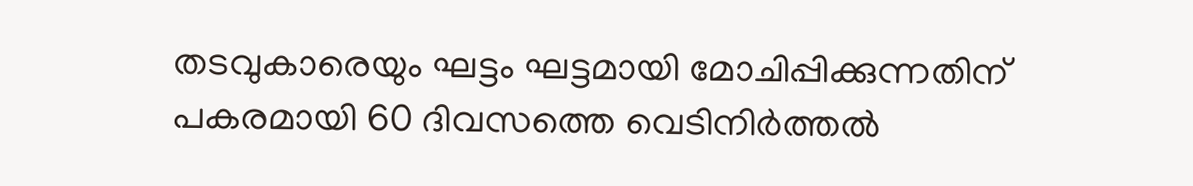തടവുകാരെയും ഘട്ടം ഘട്ടമായി മോചിപ്പിക്കുന്നതിന് പകരമായി 60 ദിവസത്തെ വെടിനിർത്തൽ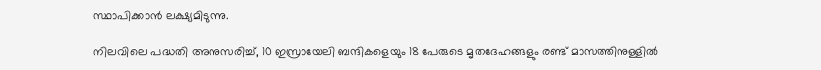സ്ഥാപിക്കാൻ ലക്ഷ്യമിടുന്നു.

നിലവിലെ പദ്ധതി അനുസരിച്ച്, 10 ഇസ്രായേലി ബന്ദികളെയും 18 പേരുടെ മൃതദേഹങ്ങളും രണ്ട് മാസത്തിനുള്ളിൽ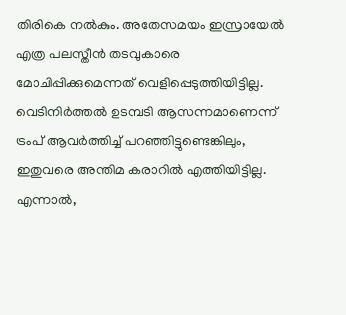തിരികെ നൽകും. അതേസമയം ഇസ്രായേൽ എത്ര പലസ്തീൻ തടവുകാരെ മോചിപ്പിക്കുമെന്നത് വെളിപ്പെടുത്തിയിട്ടില്ല.
വെടിനിർത്തൽ ഉടമ്പടി ആസന്നമാണെന്ന് ട്രംപ് ആവർത്തിച്ച് പറഞ്ഞിട്ടുണ്ടെങ്കിലും, ഇതുവരെ അന്തിമ കരാറിൽ എത്തിയിട്ടില്ല. എന്നാൽ,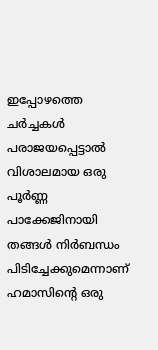ഇപ്പോഴത്തെ ചർച്ചകൾ പരാജയപ്പെട്ടാൽ വിശാലമായ ഒരു പൂർണ്ണ പാക്കേജിനായി തങ്ങൾ നിർബന്ധം പിടിച്ചേക്കുമെന്നാണ് ഹമാസിന്റെ ഒരു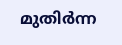മുതിർന്ന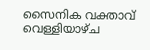സൈനിക വക്താവ് വെള്ളിയാഴ്ച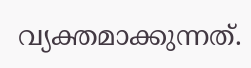വ്യക്തമാക്കുന്നത്.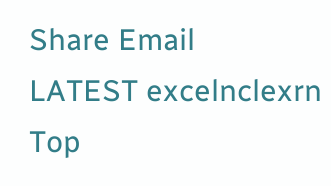Share Email
LATEST excelnclexrn
Top